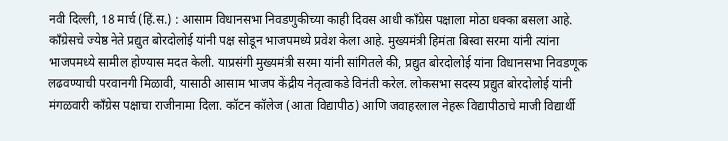नवी दिल्ली, 18 मार्च (हिं.स.) : आसाम विधानसभा निवडणुकीच्या काही दिवस आधी काँग्रेस पक्षाला मोठा धक्का बसला आहे. काँग्रेसचे ज्येष्ठ नेते प्रद्युत बोरदोलोई यांनी पक्ष सोडून भाजपमध्ये प्रवेश केला आहे. मुख्यमंत्री हिमंता बिस्वा सरमा यांनी त्यांना भाजपमध्ये सामील होण्यास मदत केली. याप्रसंगी मुख्यमंत्री सरमा यांनी सांगितले की, प्रद्युत बोरदोलोई यांना विधानसभा निवडणूक लढवण्याची परवानगी मिळावी, यासाठी आसाम भाजप केंद्रीय नेतृत्वाकडे विनंती करेल. लोकसभा सदस्य प्रद्युत बोरदोलोई यांनी मंगळवारी काँग्रेस पक्षाचा राजीनामा दिला. कॉटन कॉलेज (आता विद्यापीठ) आणि जवाहरलाल नेहरू विद्यापीठाचे माजी विद्यार्थी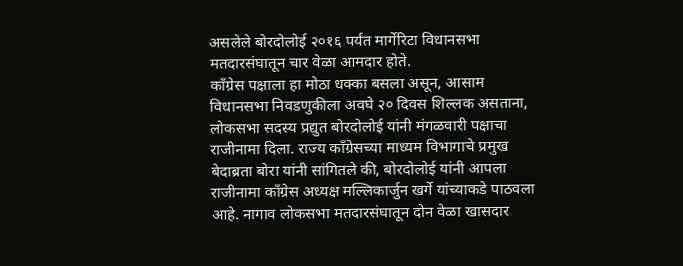असलेले बोरदोलोई २०१६ पर्यंत मार्गेरिटा विधानसभा मतदारसंघातून चार वेळा आमदार होते.
काँग्रेस पक्षाला हा मोठा धक्का बसला असून, आसाम विधानसभा निवडणुकीला अवघे २० दिवस शिल्लक असताना, लोकसभा सदस्य प्रद्युत बोरदोलोई यांनी मंगळवारी पक्षाचा राजीनामा दिला. राज्य काँग्रेसच्या माध्यम विभागाचे प्रमुख बेदाब्रता बोरा यांनी सांगितले की, बोरदोलोई यांनी आपला राजीनामा काँग्रेस अध्यक्ष मल्लिकार्जुन खर्गे यांच्याकडे पाठवला आहे. नागाव लोकसभा मतदारसंघातून दोन वेळा खासदार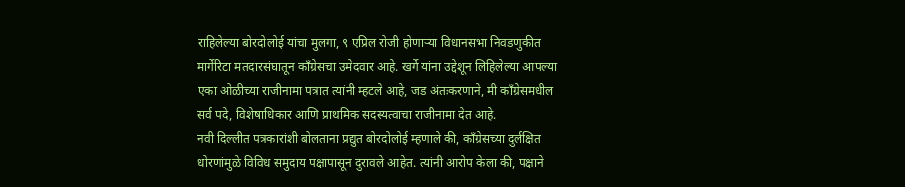राहिलेल्या बोरदोलोई यांचा मुलगा, ९ एप्रिल रोजी होणाऱ्या विधानसभा निवडणुकीत मार्गेरिटा मतदारसंघातून काँग्रेसचा उमेदवार आहे. खर्गे यांना उद्देशून लिहिलेल्या आपल्या एका ओळीच्या राजीनामा पत्रात त्यांनी म्हटले आहे, जड अंतःकरणाने, मी काँग्रेसमधील सर्व पदे, विशेषाधिकार आणि प्राथमिक सदस्यत्वाचा राजीनामा देत आहे.
नवी दिल्लीत पत्रकारांशी बोलताना प्रद्युत बोरदोलोई म्हणाले की, काँग्रेसच्या दुर्लक्षित धोरणांमुळे विविध समुदाय पक्षापासून दुरावले आहेत. त्यांनी आरोप केला की, पक्षाने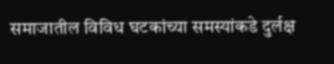समाजातील विविध घटकांच्या समस्यांकडे दुर्लक्ष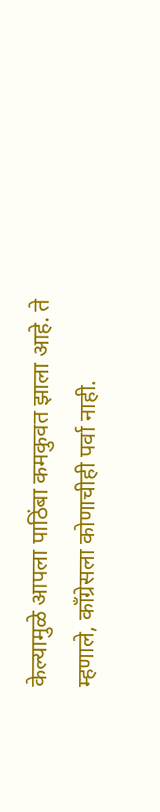केल्यामुळे आपला पाठिंबा कमकुवत झाला आहे. ते म्हणाले, काँग्रेसला कोणाचीही पर्वा नाही.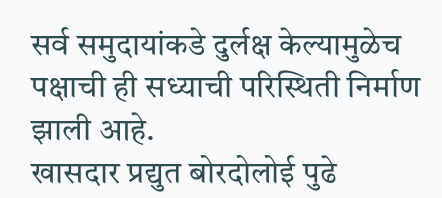सर्व समुदायांकडे दुर्लक्ष केल्यामुळेच पक्षाची ही सध्याची परिस्थिती निर्माण झाली आहे.
खासदार प्रद्युत बोरदोलोई पुढे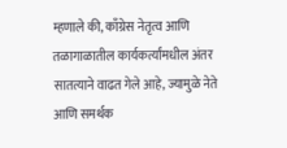म्हणाले की, काँग्रेस नेतृत्व आणि तळागाळातील कार्यकर्त्यांमधील अंतर सातत्याने वाढत गेले आहे, ज्यामुळे नेते आणि समर्थक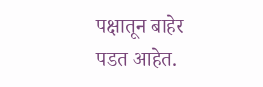पक्षातून बाहेर पडत आहेत.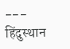---
हिंदुस्थान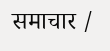समाचार /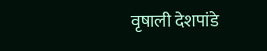वृषाली देशपांडे